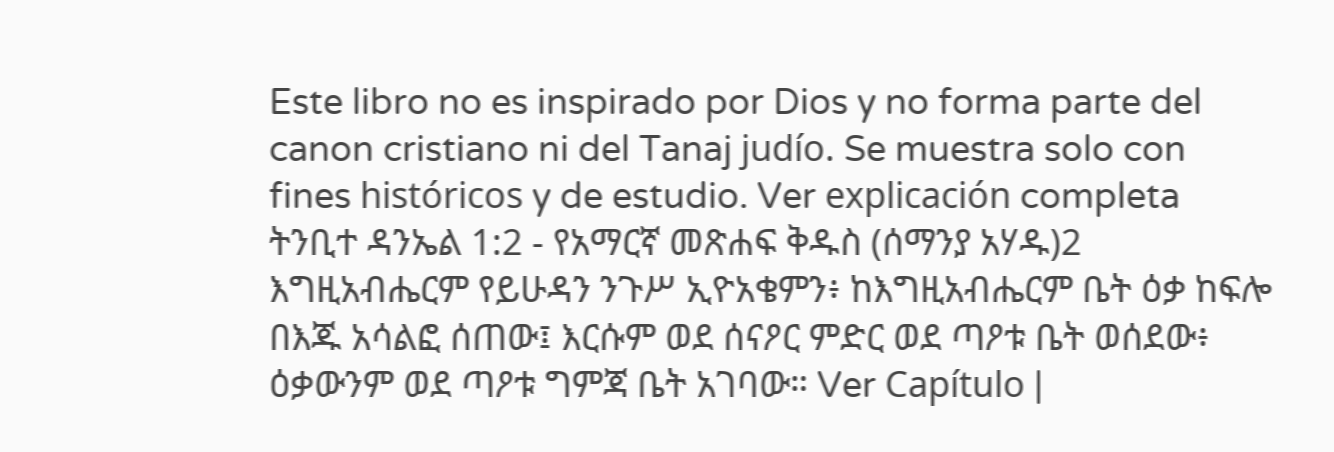Este libro no es inspirado por Dios y no forma parte del canon cristiano ni del Tanaj judío. Se muestra solo con fines históricos y de estudio. Ver explicación completa ትንቢተ ዳንኤል 1:2 - የአማርኛ መጽሐፍ ቅዱስ (ሰማንያ አሃዱ)2 እግዚአብሔርም የይሁዳን ንጉሥ ኢዮአቄምን፥ ከእግዚአብሔርም ቤት ዕቃ ከፍሎ በእጁ አሳልፎ ሰጠው፤ እርሱም ወደ ሰናዖር ምድር ወደ ጣዖቱ ቤት ወሰደው፥ ዕቃውንም ወደ ጣዖቱ ግምጃ ቤት አገባው። Ver Capítulo |